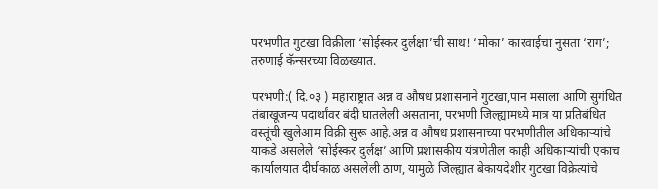परभणीत गुटखा विक्रीला ‘सोईस्कर दुर्लक्षा’ची साथ! ‘मोका’ कारवाईचा नुसता ‘राग’; तरुणाई कॅन्सरच्या विळख्यात.

परभणी:( दि.०३ ) महाराष्ट्रात अन्न व औषध प्रशासनाने गुटखा,पान मसाला आणि सुगंधित तंबाखूजन्य पदार्थांवर बंदी घातलेली असताना, परभणी जिल्ह्यामध्ये मात्र या प्रतिबंधित वस्तूंची खुलेआम विक्री सुरू आहे.अन्न व औषध प्रशासनाच्या परभणीतील अधिकाऱ्यांचे याकडे असलेले ‘सोईस्कर दुर्लक्ष’ आणि प्रशासकीय यंत्रणेतील काही अधिकाऱ्यांची एकाच कार्यालयात दीर्घकाळ असलेली ठाण, यामुळे जिल्ह्यात बेकायदेशीर गुटखा विक्रेत्यांचे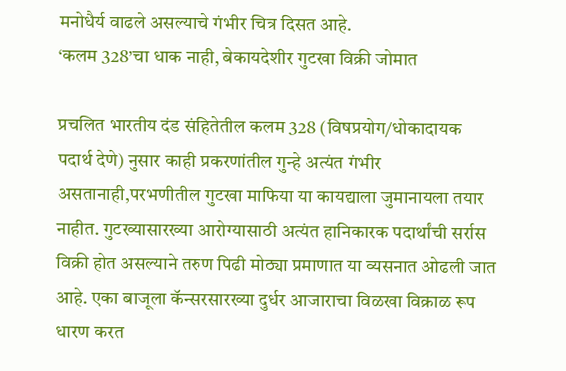मनोधैर्य वाढले असल्याचे गंभीर चित्र दिसत आहे.
‘कलम 328’चा धाक नाही, बेकायदेशीर गुटखा विक्री जोमात

प्रचलित भारतीय दंड संहितेतील कलम 328 (विषप्रयोग/धोकादायक पदार्थ देणे) नुसार काही प्रकरणांतील गुन्हे अत्यंत गंभीर असतानाही,परभणीतील गुटखा माफिया या कायद्याला जुमानायला तयार नाहीत. गुटख्यासारख्या आरोग्यासाठी अत्यंत हानिकारक पदार्थांची सर्रास विक्री होत असल्याने तरुण पिढी मोठ्या प्रमाणात या व्यसनात ओढली जात आहे. एका बाजूला कॅन्सरसारख्या दुर्धर आजाराचा विळखा विक्राळ रूप धारण करत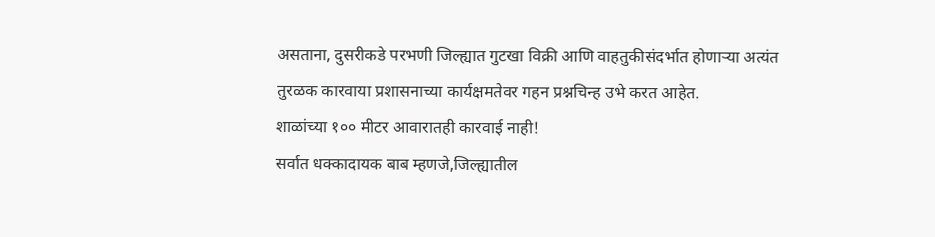असताना, दुसरीकडे परभणी जिल्ह्यात गुटखा विक्री आणि वाहतुकीसंदर्भात होणाऱ्या अत्यंत तुरळक कारवाया प्रशासनाच्या कार्यक्षमतेवर गहन प्रश्नचिन्ह उभे करत आहेत.
शाळांच्या १०० मीटर आवारातही कारवाई नाही!
सर्वात धक्कादायक बाब म्हणजे,जिल्ह्यातील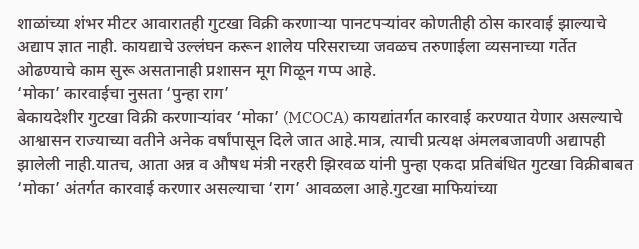शाळांच्या शंभर मीटर आवारातही गुटखा विक्री करणाऱ्या पानटपऱ्यांवर कोणतीही ठोस कारवाई झाल्याचे अद्याप ज्ञात नाही. कायद्याचे उल्लंघन करून शालेय परिसराच्या जवळच तरुणाईला व्यसनाच्या गर्तेत ओढण्याचे काम सुरू असतानाही प्रशासन मूग गिळून गप्प आहे.
‘मोका’ कारवाईचा नुसता ‘पुन्हा राग’
बेकायदेशीर गुटखा विक्री करणाऱ्यांवर ‘मोका’ (MCOCA) कायद्यांतर्गत कारवाई करण्यात येणार असल्याचे आश्वासन राज्याच्या वतीने अनेक वर्षांपासून दिले जात आहे.मात्र, त्याची प्रत्यक्ष अंमलबजावणी अद्यापही झालेली नाही.यातच, आता अन्न व औषध मंत्री नरहरी झिरवळ यांनी पुन्हा एकदा प्रतिबंधित गुटखा विक्रीबाबत ‘मोका’ अंतर्गत कारवाई करणार असल्याचा ‘राग’ आवळला आहे.गुटखा माफियांच्या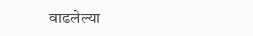वाढलेल्या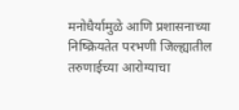मनोधैर्यामुळे आणि प्रशासनाच्या निष्क्रियतेत परभणी जिल्ह्यातील तरुणाईच्या आरोग्याचा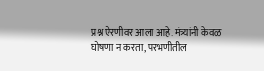प्रश्न ऐरणीवर आला आहे. मंत्र्यांनी केवळ घोषणा न करता, परभणीतील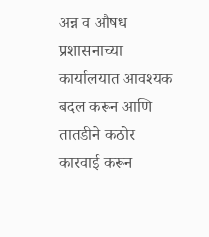अन्न व औषध प्रशासनाच्या कार्यालयात आवश्यक बदल करून आणि तातडीने कठोर कारवाई करून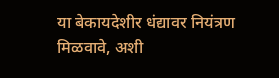या बेकायदेशीर धंद्यावर नियंत्रण मिळवावे, अशी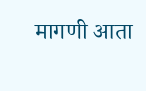मागणी आता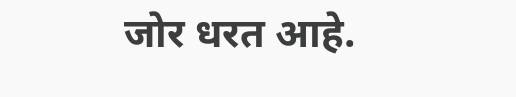जोर धरत आहे.